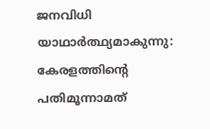ജനവിധി യാഥാര്‍ത്ഥ്യമാകുന്നു: കേരളത്തിന്റെ പതിമൂന്നാമത്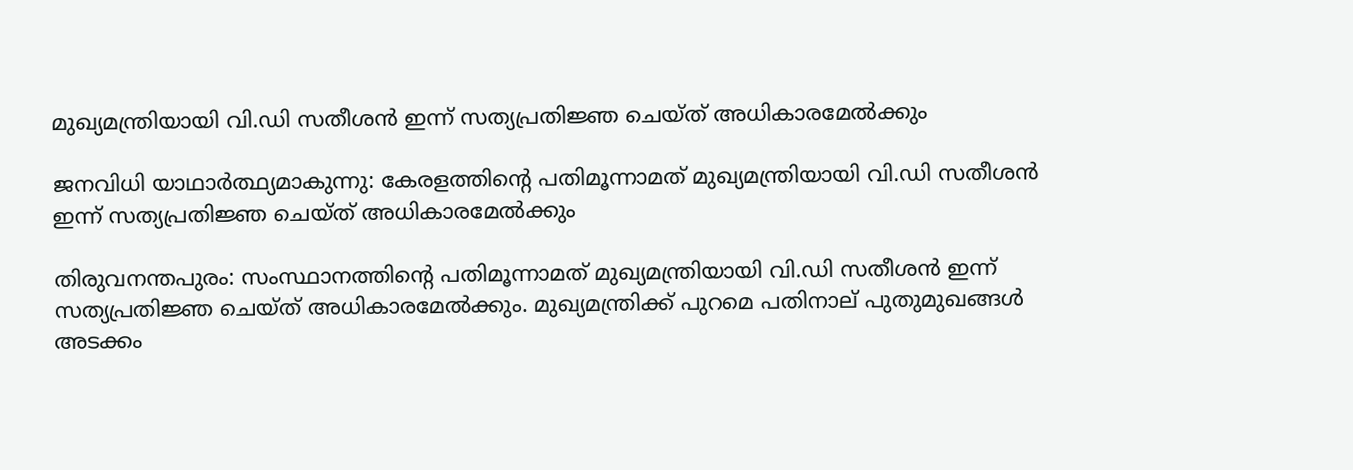മുഖ്യമന്ത്രിയായി വി.ഡി സതീശന്‍ ഇന്ന് സത്യപ്രതിജ്ഞ ചെയ്ത് അധികാരമേല്‍ക്കും

ജനവിധി യാഥാര്‍ത്ഥ്യമാകുന്നു: കേരളത്തിന്റെ പതിമൂന്നാമത് മുഖ്യമന്ത്രിയായി വി.ഡി സതീശന്‍ ഇന്ന് സത്യപ്രതിജ്ഞ ചെയ്ത് അധികാരമേല്‍ക്കും

തിരുവനന്തപുരം: സംസ്ഥാനത്തിന്റെ പതിമൂന്നാമത് മുഖ്യമന്ത്രിയായി വി.ഡി സതീശന്‍ ഇന്ന് സത്യപ്രതിജ്ഞ ചെയ്ത് അധികാരമേല്‍ക്കും. മുഖ്യമന്ത്രിക്ക് പുറമെ പതിനാല് പുതുമുഖങ്ങള്‍ അടക്കം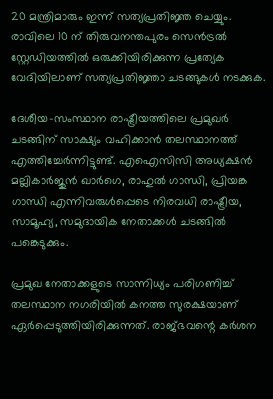20 മന്ത്രിമാരും ഇന്ന് സത്യപ്രതിജ്ഞ ചെയ്യും. രാവിലെ 10 ന് തിരുവനന്തപുരം സെന്‍ട്രല്‍ സ്റ്റേഡിയത്തില്‍ ഒരുക്കിയിരിക്കുന്ന പ്രത്യേക വേദിയിലാണ് സത്യപ്രതിജ്ഞാ ചടങ്ങുകള്‍ നടക്കുക.

ദേശീയ-സംസ്ഥാന രാഷ്ട്രീയത്തിലെ പ്രമുഖര്‍ ചടങ്ങിന് സാക്ഷ്യം വഹിക്കാന്‍ തലസ്ഥാനത്ത് എത്തിച്ചേര്‍ന്നിട്ടുണ്ട്. എഐസിസി അധ്യക്ഷന്‍ മല്ലികാര്‍ജുന്‍ ഖാര്‍ഗെ, രാഹുല്‍ ഗാന്ധി, പ്രിയങ്ക ഗാന്ധി എന്നിവരുള്‍പ്പെടെ നിരവധി രാഷ്ട്രീയ, സാമൂഹ്യ, സമുദായിക നേതാക്കള്‍ ചടങ്ങില്‍ പങ്കെടുക്കും.

പ്രമുഖ നേതാക്കളുടെ സാന്നിധ്യം പരിഗണിച്ച് തലസ്ഥാന നഗരിയില്‍ കനത്ത സുരക്ഷയാണ് ഏര്‍പ്പെടുത്തിയിരിക്കുന്നത്. രാജ്ഭവന്റെ കര്‍ശന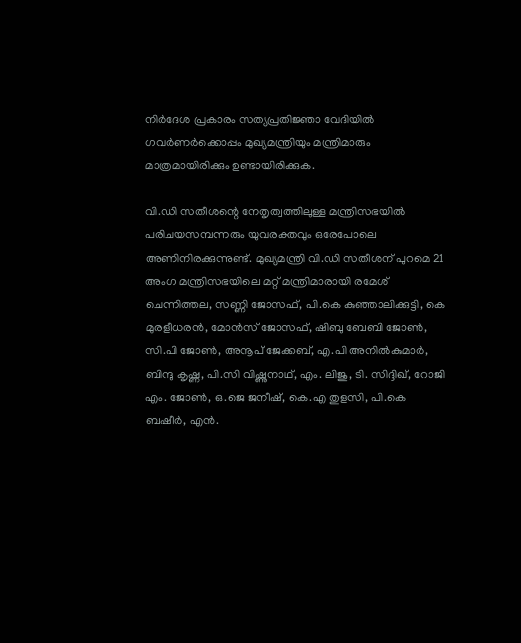നിര്‍ദേശ പ്രകാരം സത്യപ്രതിജ്ഞാ വേദിയില്‍ ഗവര്‍ണര്‍ക്കൊപ്പം മുഖ്യമന്ത്രിയും മന്ത്രിമാരും മാത്രമായിരിക്കും ഉണ്ടായിരിക്കുക.

വി.ഡി സതീശന്റെ നേതൃത്വത്തിലുള്ള മന്ത്രിസഭയില്‍ പരിചയസമ്പന്നരും യുവരക്തവും ഒരേപോലെ അണിനിരക്കുന്നുണ്ട്. മുഖ്യമന്ത്രി വി.ഡി സതീശന് പുറമെ 21 അംഗ മന്ത്രിസഭയിലെ മറ്റ് മന്ത്രിമാരായി രമേശ് ചെന്നിത്തല, സണ്ണി ജോസഫ്, പി.കെ കുഞ്ഞാലിക്കുട്ടി, കെ മുരളീധരന്‍, മോന്‍സ് ജോസഫ്, ഷിബു ബേബി ജോണ്‍, സി.പി ജോണ്‍, അനൂപ് ജേക്കബ്, എ.പി അനില്‍കുമാര്‍, ബിന്ദു കൃഷ്ണ, പി.സി വിഷ്ണുനാഥ്, എം. ലിജു, ടി. സിദ്ദിഖ്, റോജി എം. ജോണ്‍, ഒ.ജെ ജനീഷ്, കെ.എ തുളസി, പി.കെ ബഷീര്‍, എന്‍.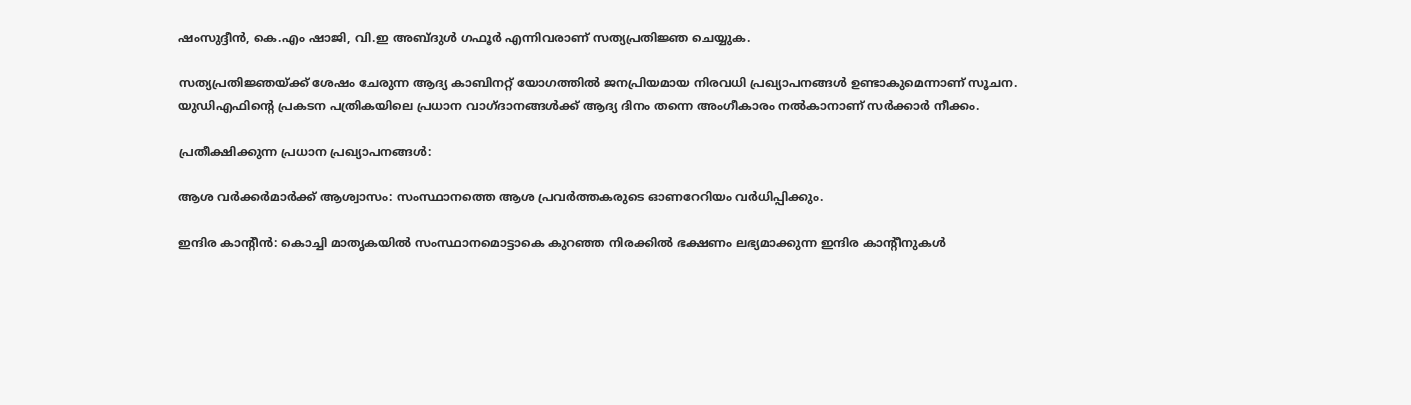ഷംസുദ്ദീന്‍, കെ.എം ഷാജി, വി.ഇ അബ്ദുള്‍ ഗഫൂര്‍ എന്നിവരാണ് സത്യപ്രതിജ്ഞ ചെയ്യുക.

സത്യപ്രതിജ്ഞയ്ക്ക് ശേഷം ചേരുന്ന ആദ്യ കാബിനറ്റ് യോഗത്തില്‍ ജനപ്രിയമായ നിരവധി പ്രഖ്യാപനങ്ങള്‍ ഉണ്ടാകുമെന്നാണ് സൂചന. യുഡിഎഫിന്റെ പ്രകടന പത്രികയിലെ പ്രധാന വാഗ്ദാനങ്ങള്‍ക്ക് ആദ്യ ദിനം തന്നെ അംഗീകാരം നല്‍കാനാണ് സര്‍ക്കാര്‍ നീക്കം.

പ്രതീക്ഷിക്കുന്ന പ്രധാന പ്രഖ്യാപനങ്ങള്‍:

ആശ വര്‍ക്കര്‍മാര്‍ക്ക് ആശ്വാസം: സംസ്ഥാനത്തെ ആശ പ്രവര്‍ത്തകരുടെ ഓണറേറിയം വര്‍ധിപ്പിക്കും.

ഇന്ദിര കാന്റീന്‍: കൊച്ചി മാതൃകയില്‍ സംസ്ഥാനമൊട്ടാകെ കുറഞ്ഞ നിരക്കില്‍ ഭക്ഷണം ലഭ്യമാക്കുന്ന ഇന്ദിര കാന്റീനുകള്‍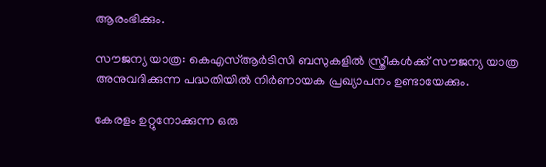ആരംഭിക്കും.

സൗജന്യ യാത്ര: കെഎസ്ആര്‍ടിസി ബസുകളില്‍ സ്ത്രീകള്‍ക്ക് സൗജന്യ യാത്ര അനുവദിക്കുന്ന പദ്ധതിയില്‍ നിര്‍ണായക പ്രഖ്യാപനം ഉണ്ടായേക്കും.

കേരളം ഉറ്റുനോക്കുന്ന ഒരു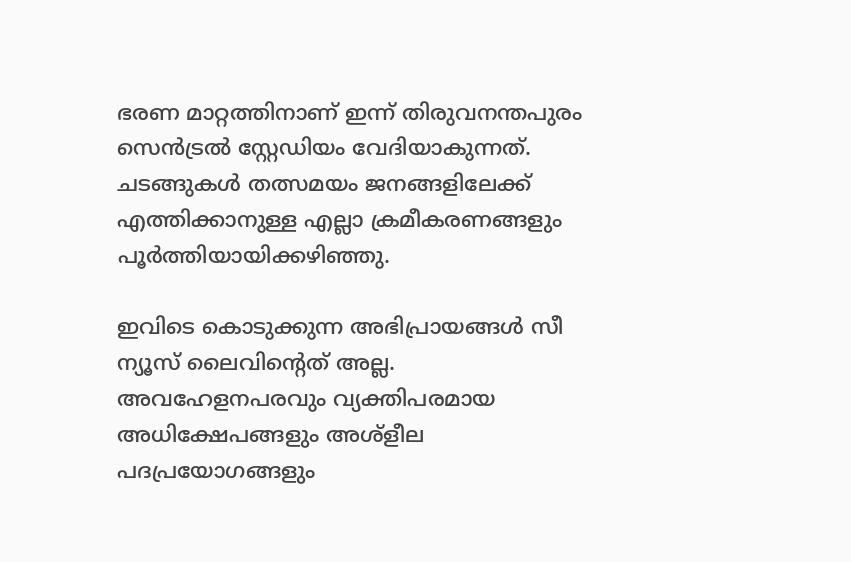ഭരണ മാറ്റത്തിനാണ് ഇന്ന് തിരുവനന്തപുരം സെന്‍ട്രല്‍ സ്റ്റേഡിയം വേദിയാകുന്നത്. ചടങ്ങുകള്‍ തത്സമയം ജനങ്ങളിലേക്ക് എത്തിക്കാനുള്ള എല്ലാ ക്രമീകരണങ്ങളും പൂര്‍ത്തിയായിക്കഴിഞ്ഞു.

ഇവിടെ കൊടുക്കുന്ന അഭിപ്രായങ്ങള്‍ സീ ന്യൂസ് ലൈവിന്റെത് അല്ല. അവഹേളനപരവും വ്യക്തിപരമായ അധിക്ഷേപങ്ങളും അശ്‌ളീല പദപ്രയോഗങ്ങളും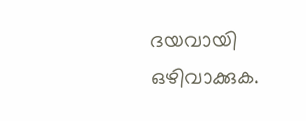ദയവായി ഒഴിവാക്കുക.